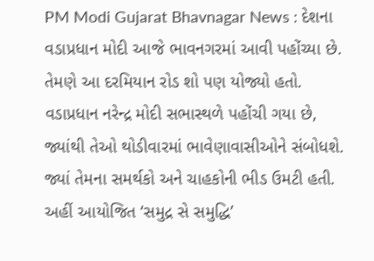PM Modi Gujarat Bhavnagar News : દેશના વડાપ્રધાન મોદી આજે ભાવનગરમાં આવી પહોંચ્યા છે. તેમણે આ દરમિયાન રોડ શો પણ યોજ્યો હતો. વડાપ્રધાન નરેન્દ્ર મોદી સભાસ્થળે પહોંચી ગયા છે, જ્યાંથી તેઓ થોડીવારમાં ભાવેણાવાસીઓને સંબોધશે. જ્યાં તેમના સમર્થકો અને ચાહકોની ભીડ ઉમટી હતી. અહીં આયોજિત ‘સમુદ્ર સે સમુદ્ધિ’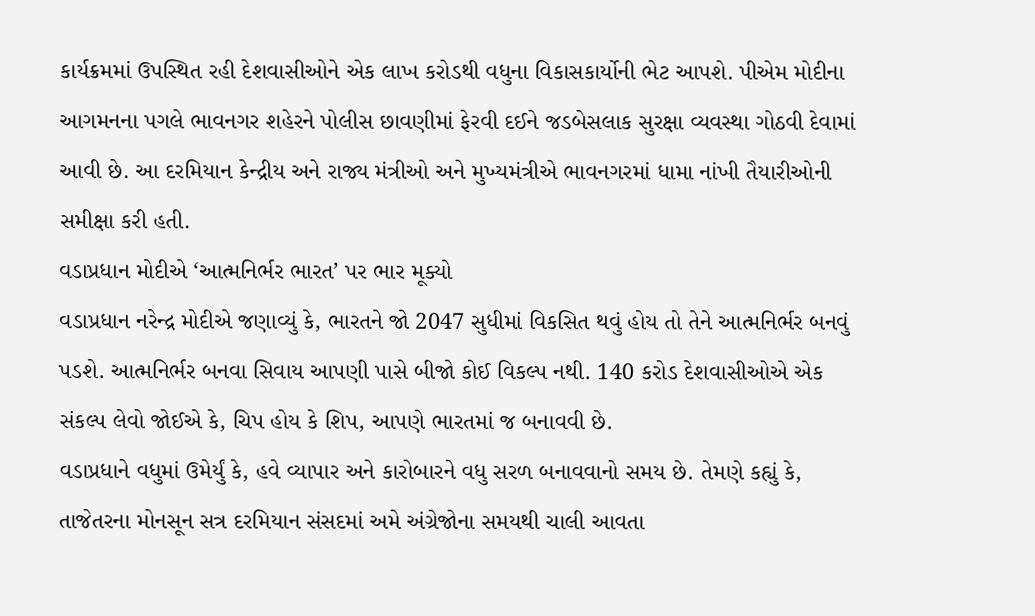કાર્યક્રમમાં ઉપસ્થિત રહી દેશવાસીઓને એક લાખ કરોડથી વધુના વિકાસકાર્યોની ભેટ આપશે. પીએમ મોદીના આગમનના પગલે ભાવનગર શહેરને પોલીસ છાવણીમાં ફેરવી દઈને જડબેસલાક સુરક્ષા વ્યવસ્થા ગોઠવી દેવામાં આવી છે. આ દરમિયાન કેન્દ્રીય અને રાજ્ય મંત્રીઓ અને મુખ્યમંત્રીએ ભાવનગરમાં ધામા નાંખી તૈયારીઓની સમીક્ષા કરી હતી.
વડાપ્રધાન મોદીએ ‘આત્મનિર્ભર ભારત’ પર ભાર મૂક્યો
વડાપ્રધાન નરેન્દ્ર મોદીએ જણાવ્યું કે, ભારતને જો 2047 સુધીમાં વિકસિત થવું હોય તો તેને આત્મનિર્ભર બનવું પડશે. આત્મનિર્ભર બનવા સિવાય આપણી પાસે બીજો કોઈ વિકલ્પ નથી. 140 કરોડ દેશવાસીઓએ એક સંકલ્પ લેવો જોઈએ કે, ચિપ હોય કે શિપ, આપણે ભારતમાં જ બનાવવી છે.
વડાપ્રધાને વધુમાં ઉમેર્યું કે, હવે વ્યાપાર અને કારોબારને વધુ સરળ બનાવવાનો સમય છે. તેમણે કહ્યું કે, તાજેતરના મોનસૂન સત્ર દરમિયાન સંસદમાં અમે અંગ્રેજોના સમયથી ચાલી આવતા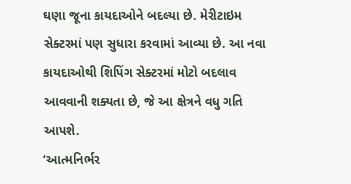ઘણા જૂના કાયદાઓને બદલ્યા છે. મેરીટાઇમ સેક્ટરમાં પણ સુધારા કરવામાં આવ્યા છે. આ નવા કાયદાઓથી શિપિંગ સેક્ટરમાં મોટો બદલાવ આવવાની શક્યતા છે, જે આ ક્ષેત્રને વધુ ગતિ આપશે.
‘આત્મનિર્ભર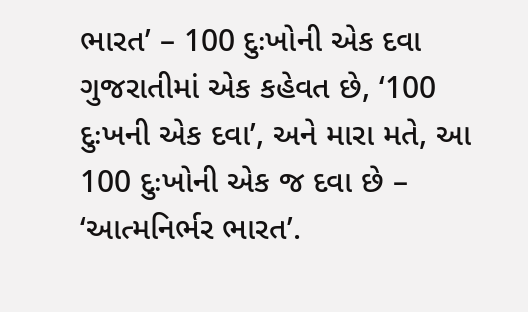ભારત’ – 100 દુઃખોની એક દવા
ગુજરાતીમાં એક કહેવત છે, ‘100 દુઃખની એક દવા’, અને મારા મતે, આ 100 દુઃખોની એક જ દવા છે – ‘આત્મનિર્ભર ભારત’.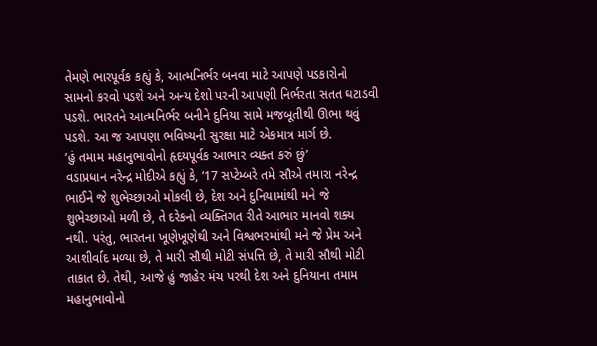તેમણે ભારપૂર્વક કહ્યું કે, આત્મનિર્ભર બનવા માટે આપણે પડકારોનો સામનો કરવો પડશે અને અન્ય દેશો પરની આપણી નિર્ભરતા સતત ઘટાડવી પડશે. ભારતને આત્મનિર્ભર બનીને દુનિયા સામે મજબૂતીથી ઊભા થવું પડશે. આ જ આપણા ભવિષ્યની સુરક્ષા માટે એકમાત્ર માર્ગ છે.
‘હું તમામ મહાનુભાવોનો હૃદયપૂર્વક આભાર વ્યક્ત કરું છું’
વડાપ્રધાન નરેન્દ્ર મોદીએ કહ્યું કે, ’17 સપ્ટેમ્બરે તમે સૌએ તમારા નરેન્દ્ર ભાઈને જે શુભેચ્છાઓ મોકલી છે, દેશ અને દુનિયામાંથી મને જે શુભેચ્છાઓ મળી છે, તે દરેકનો વ્યક્તિગત રીતે આભાર માનવો શક્ય નથી. પરંતુ, ભારતના ખૂણેખૂણેથી અને વિશ્વભરમાંથી મને જે પ્રેમ અને આશીર્વાદ મળ્યા છે, તે મારી સૌથી મોટી સંપત્તિ છે, તે મારી સૌથી મોટી તાકાત છે. તેથી, આજે હું જાહેર મંચ પરથી દેશ અને દુનિયાના તમામ મહાનુભાવોનો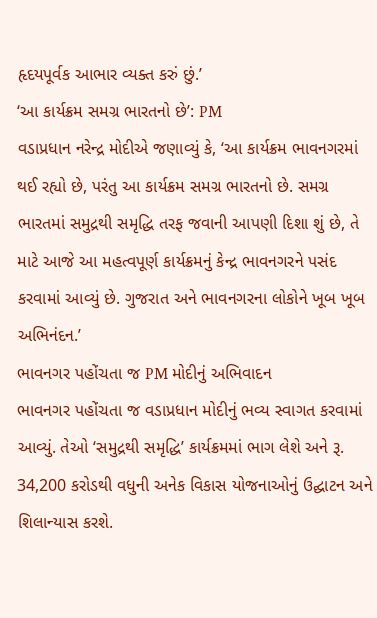હૃદયપૂર્વક આભાર વ્યક્ત કરું છું.’
‘આ કાર્યક્રમ સમગ્ર ભારતનો છે’: PM
વડાપ્રધાન નરેન્દ્ર મોદીએ જણાવ્યું કે, ‘આ કાર્યક્રમ ભાવનગરમાં થઈ રહ્યો છે, પરંતુ આ કાર્યક્રમ સમગ્ર ભારતનો છે. સમગ્ર ભારતમાં સમુદ્રથી સમૃદ્ધિ તરફ જવાની આપણી દિશા શું છે, તે માટે આજે આ મહત્વપૂર્ણ કાર્યક્રમનું કેન્દ્ર ભાવનગરને પસંદ કરવામાં આવ્યું છે. ગુજરાત અને ભાવનગરના લોકોને ખૂબ ખૂબ અભિનંદન.’
ભાવનગર પહોંચતા જ PM મોદીનું અભિવાદન
ભાવનગર પહોંચતા જ વડાપ્રધાન મોદીનું ભવ્ય સ્વાગત કરવામાં આવ્યું. તેઓ ‘સમુદ્રથી સમૃદ્ધિ’ કાર્યક્રમમાં ભાગ લેશે અને રૂ. 34,200 કરોડથી વધુની અનેક વિકાસ યોજનાઓનું ઉદ્ઘાટન અને શિલાન્યાસ કરશે.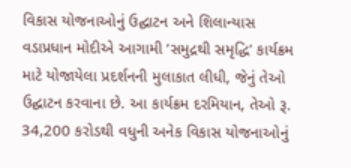વિકાસ યોજનાઓનું ઉદ્ઘાટન અને શિલાન્યાસ
વડાપ્રધાન મોદીએ આગામી ‘સમુદ્રથી સમૃદ્ધિ’ કાર્યક્રમ માટે યોજાયેલા પ્રદર્શનની મુલાકાત લીધી, જેનું તેઓ ઉદ્ઘાટન કરવાના છે. આ કાર્યક્રમ દરમિયાન, તેઓ રૂ. 34,200 કરોડથી વધુની અનેક વિકાસ યોજનાઓનું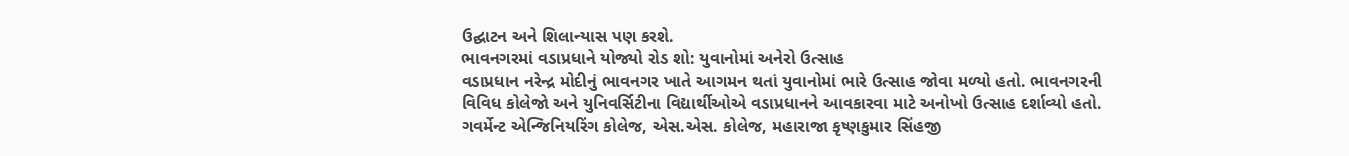ઉદ્ઘાટન અને શિલાન્યાસ પણ કરશે.
ભાવનગરમાં વડાપ્રધાને યોજ્યો રોડ શો: યુવાનોમાં અનેરો ઉત્સાહ
વડાપ્રધાન નરેન્દ્ર મોદીનું ભાવનગર ખાતે આગમન થતાં યુવાનોમાં ભારે ઉત્સાહ જોવા મળ્યો હતો. ભાવનગરની વિવિધ કોલેજો અને યુનિવર્સિટીના વિદ્યાર્થીઓએ વડાપ્રધાનને આવકારવા માટે અનોખો ઉત્સાહ દર્શાવ્યો હતો. ગવર્મેન્ટ એન્જિનિયરિંગ કોલેજ, એસ.એસ. કોલેજ, મહારાજા કૃષ્ણકુમાર સિંહજી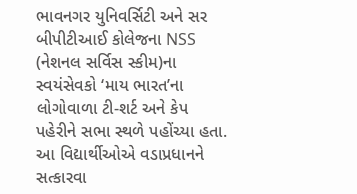ભાવનગર યુનિવર્સિટી અને સર બીપીટીઆઈ કોલેજના NSS (નેશનલ સર્વિસ સ્કીમ)ના સ્વયંસેવકો ‘માય ભારત’ના લોગોવાળા ટી-શર્ટ અને કેપ પહેરીને સભા સ્થળે પહોંચ્યા હતા. આ વિદ્યાર્થીઓએ વડાપ્રધાનને સત્કારવા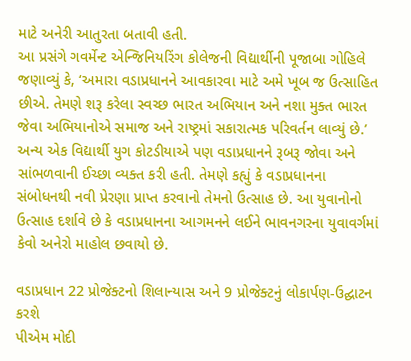માટે અનેરી આતુરતા બતાવી હતી.
આ પ્રસંગે ગવર્મેન્ટ એન્જિનિયરિંગ કોલેજની વિદ્યાર્થીની પૂજાબા ગોહિલે જણાવ્યું કે, ‘અમારા વડાપ્રધાનને આવકારવા માટે અમે ખૂબ જ ઉત્સાહિત છીએ. તેમણે શરૂ કરેલા સ્વચ્છ ભારત અભિયાન અને નશા મુક્ત ભારત જેવા અભિયાનોએ સમાજ અને રાષ્ટ્રમાં સકારાત્મક પરિવર્તન લાવ્યું છે.’
અન્ય એક વિદ્યાર્થી યુગ કોટડીયાએ પણ વડાપ્રધાનને રૂબરૂ જોવા અને સાંભળવાની ઈચ્છા વ્યક્ત કરી હતી. તેમણે કહ્યું કે વડાપ્રધાનના સંબોધનથી નવી પ્રેરણા પ્રાપ્ત કરવાનો તેમનો ઉત્સાહ છે. આ યુવાનોનો ઉત્સાહ દર્શાવે છે કે વડાપ્રધાનના આગમનને લઈને ભાવનગરના યુવાવર્ગમાં કેવો અનેરો માહોલ છવાયો છે.

વડાપ્રધાન 22 પ્રોજેક્ટનો શિલાન્યાસ અને 9 પ્રોજેક્ટનું લોકાર્પણ-ઉદ્ઘાટન કરશે
પીએમ મોદી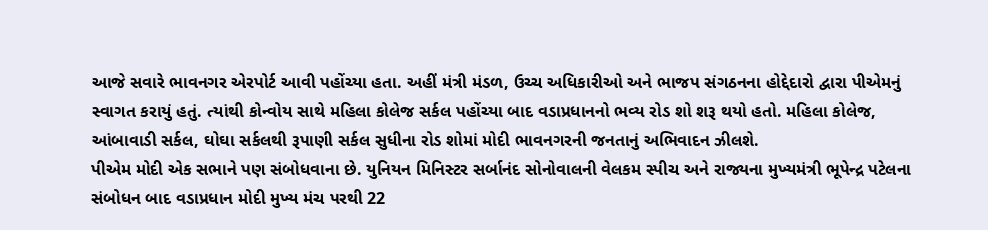આજે સવારે ભાવનગર એરપોર્ટ આવી પહોંચ્યા હતા. અહીં મંત્રી મંડળ, ઉચ્ચ અધિકારીઓ અને ભાજપ સંગઠનના હોદ્દેદારો દ્વારા પીએમનું સ્વાગત કરાયું હતું. ત્યાંથી કોન્વોય સાથે મહિલા કોલેજ સર્કલ પહોંચ્યા બાદ વડાપ્રધાનનો ભવ્ય રોડ શો શરૂ થયો હતો. મહિલા કોલેજ, આંબાવાડી સર્કલ, ઘોઘા સર્કલથી રૂપાણી સર્કલ સુધીના રોડ શોમાં મોદી ભાવનગરની જનતાનું અભિવાદન ઝીલશે.
પીએમ મોદી એક સભાને પણ સંબોધવાના છે. યુનિયન મિનિસ્ટર સર્બાનંદ સોનોવાલની વેલકમ સ્પીચ અને રાજ્યના મુખ્યમંત્રી ભૂપેન્દ્ર પટેલના સંબોધન બાદ વડાપ્રધાન મોદી મુખ્ય મંચ પરથી 22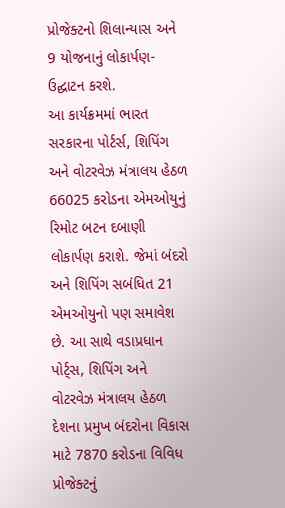પ્રોજેક્ટનો શિલાન્યાસ અને 9 યોજનાનું લોકાર્પણ-ઉદ્ઘાટન કરશે.
આ કાર્યક્રમમાં ભારત સરકારના પોર્ટર્સ, શિપિંગ અને વોટરવેઝ મંત્રાલય હેઠળ 66025 કરોડના એમઓયુનું રિમોટ બટન દબાણી લોકાર્પણ કરાશે. જેમાં બંદરો અને શિપિંગ સબંધિત 21 એમઓયુનો પણ સમાવેશ છે. આ સાથે વડાપ્રધાન પોર્ટ્સ, શિપિંગ અને વોટરવેઝ મંત્રાલય હેઠળ દેશના પ્રમુખ બંદરોના વિકાસ માટે 7870 કરોડના વિવિધ પ્રોજેક્ટનું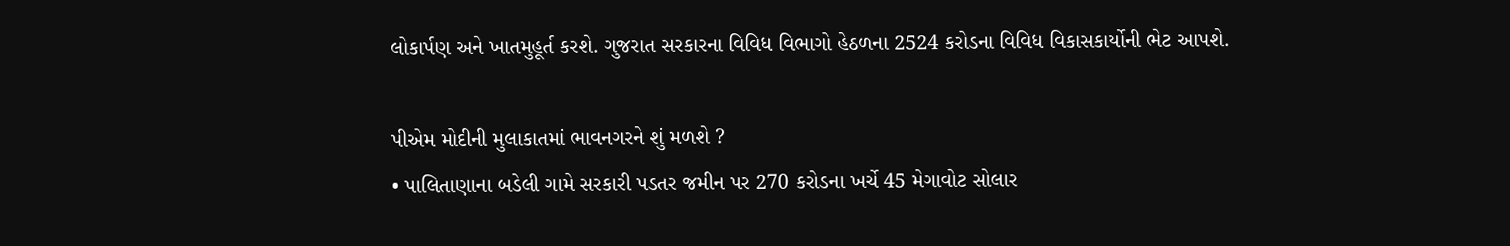લોકાર્પણ અને ખાતમુહૂર્ત કરશે. ગુજરાત સરકારના વિવિધ વિભાગો હેઠળના 2524 કરોડના વિવિધ વિકાસકાર્યોની ભેટ આપશે.

પીએમ મોદીની મુલાકાતમાં ભાવનગરને શું મળશે ?
• પાલિતાણાના બડેલી ગામે સરકારી પડતર જમીન પર 270 કરોડના ખર્ચે 45 મેગાવોટ સોલાર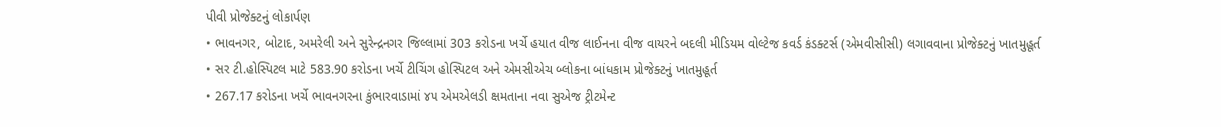પીવી પ્રોજેક્ટનું લોકાર્પણ
• ભાવનગર, બોટાદ, અમરેલી અને સુરેન્દ્રનગર જિલ્લામાં 303 કરોડના ખર્ચે હયાત વીજ લાઈનના વીજ વાયરને બદલી મીડિયમ વોલ્ટેજ કવર્ડ કંડક્ટર્સ (એમવીસીસી) લગાવવાના પ્રોજેક્ટનું ખાતમુહૂર્ત
• સર ટી.હોસ્પિટલ માટે 583.90 કરોડના ખર્ચે ટીચિંગ હોસ્પિટલ અને એમસીએચ બ્લોકના બાંધકામ પ્રોજેક્ટનું ખાતમુહૂર્ત
• 267.17 કરોડના ખર્ચે ભાવનગરના કુંભારવાડામાં ૪૫ એમએલડી ક્ષમતાના નવા સુએજ ટ્રીટમેન્ટ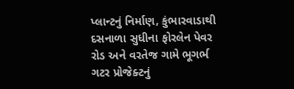પ્લાન્ટનું નિર્માણ, કુંભારવાડાથી દસનાળા સુધીના ફોરલેન પેવર રોડ અને વરતેજ ગામે ભૂગર્ભ ગટર પ્રોજેક્ટનું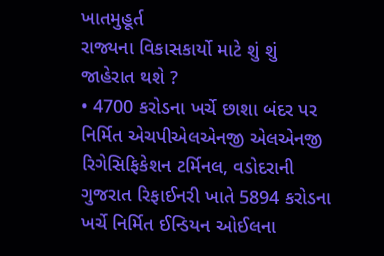ખાતમુહૂર્ત
રાજ્યના વિકાસકાર્યો માટે શું શું જાહેરાત થશે ?
• 4700 કરોડના ખર્ચે છાશા બંદર પર નિર્મિત એચપીએલએનજી એલએનજી રિગેસિફિકેશન ટર્મિનલ, વડોદરાની ગુજરાત રિફાઈનરી ખાતે 5894 કરોડના ખર્ચે નિર્મિત ઈન્ડિયન ઓઈલના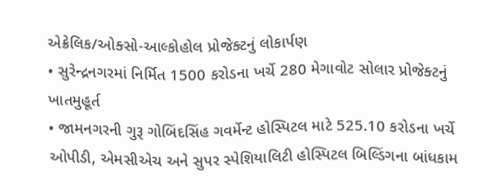એક્રેલિક/ઓક્સો-આલ્કોહોલ પ્રોજેક્ટનું લોકાર્પણ
• સુરેન્દ્રનગરમાં નિર્મિત 1500 કરોડના ખર્ચે 280 મેગાવોટ સોલાર પ્રોજેક્ટનું ખાતમુહૂર્ત
• જામનગરની ગુરૂ ગોબિંદસિંહ ગવર્મેન્ટ હોસ્પિટલ માટે 525.10 કરોડના ખર્ચે ઓપીડી, એમસીએચ અને સુપર સ્પેશિયાલિટી હોસ્પિટલ બિલ્ડિંગના બાંધકામ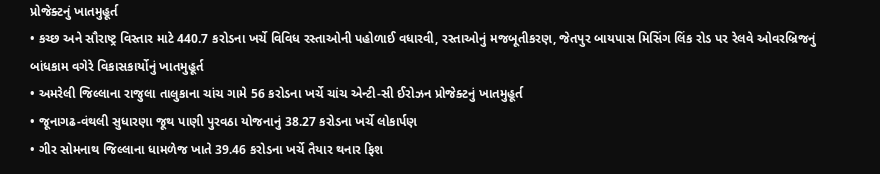પ્રોજેક્ટનું ખાતમુહૂર્ત
• કચ્છ અને સૌરાષ્ટ્ર વિસ્તાર માટે 440.7 કરોડના ખર્ચે વિવિધ રસ્તાઓની પહોળાઈ વધારવી, રસ્તાઓનું મજબૂતીકરણ, જેતપુર બાયપાસ મિસિંગ લિંક રોડ પર રેલવે ઓવરબ્રિજનું બાંધકામ વગેરે વિકાસકાર્યોનું ખાતમુહૂર્ત
• અમરેલી જિલ્લાના રાજુલા તાલુકાના ચાંચ ગામે 56 કરોડના ખર્ચે ચાંચ એન્ટી-સી ઈરોઝન પ્રોજેક્ટનું ખાતમુહૂર્ત
• જૂનાગઢ-વંથલી સુધારણા જૂથ પાણી પુરવઠા યોજનાનું 38.27 કરોડના ખર્ચે લોકાર્પણ
• ગીર સોમનાથ જિલ્લાના ધામળેજ ખાતે 39.46 કરોડના ખર્ચે તૈયાર થનાર ફિશ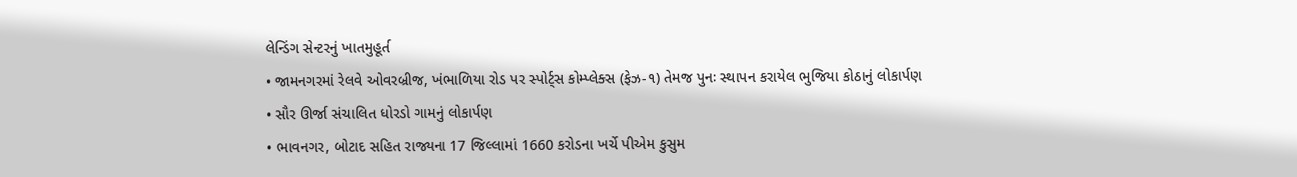લેન્ડિંગ સેન્ટરનું ખાતમુહૂર્ત
• જામનગરમાં રેલવે ઓવરબ્રીજ, ખંભાળિયા રોડ પર સ્પોર્ટ્સ કોમ્પ્લેક્સ (ફેઝ-૧) તેમજ પુનઃ સ્થાપન કરાયેલ ભુજિયા કોઠાનું લોકાર્પણ
• સૌર ઊર્જા સંચાલિત ધોરડો ગામનું લોકાર્પણ
• ભાવનગર, બોટાદ સહિત રાજ્યના 17 જિલ્લામાં 1660 કરોડના ખર્ચે પીએમ કુસુમ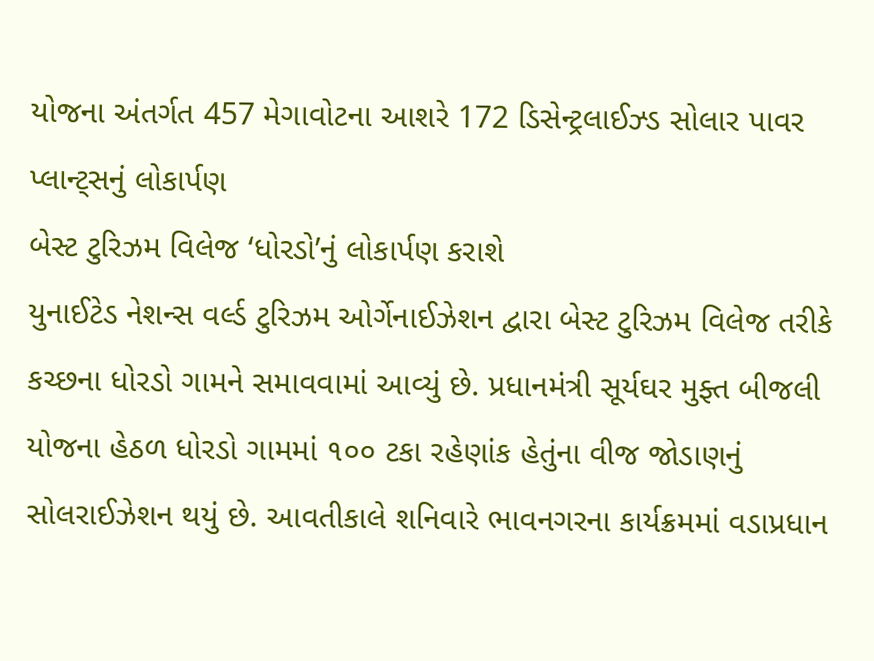યોજના અંતર્ગત 457 મેગાવોટના આશરે 172 ડિસેન્ટ્રલાઈઝ્ડ સોલાર પાવર પ્લાન્ટ્સનું લોકાર્પણ
બેસ્ટ ટુરિઝમ વિલેજ ‘ધોરડો’નું લોકાર્પણ કરાશે
યુનાઈટેડ નેશન્સ વર્લ્ડ ટુરિઝમ ઓર્ગેનાઈઝેશન દ્વારા બેસ્ટ ટુરિઝમ વિલેજ તરીકે કચ્છના ધોરડો ગામને સમાવવામાં આવ્યું છે. પ્રધાનમંત્રી સૂર્યઘર મુફ્ત બીજલી યોજના હેઠળ ધોરડો ગામમાં ૧૦૦ ટકા રહેણાંક હેતુંના વીજ જોડાણનું સોલરાઈઝેશન થયું છે. આવતીકાલે શનિવારે ભાવનગરના કાર્યક્રમમાં વડાપ્રધાન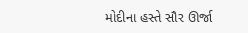મોદીના હસ્તે સૌર ઊર્જા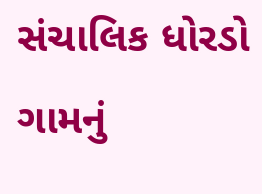સંચાલિક ધોરડો ગામનું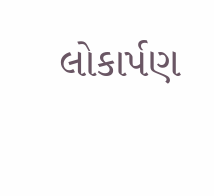લોકાર્પણ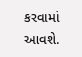કરવામાં આવશે.